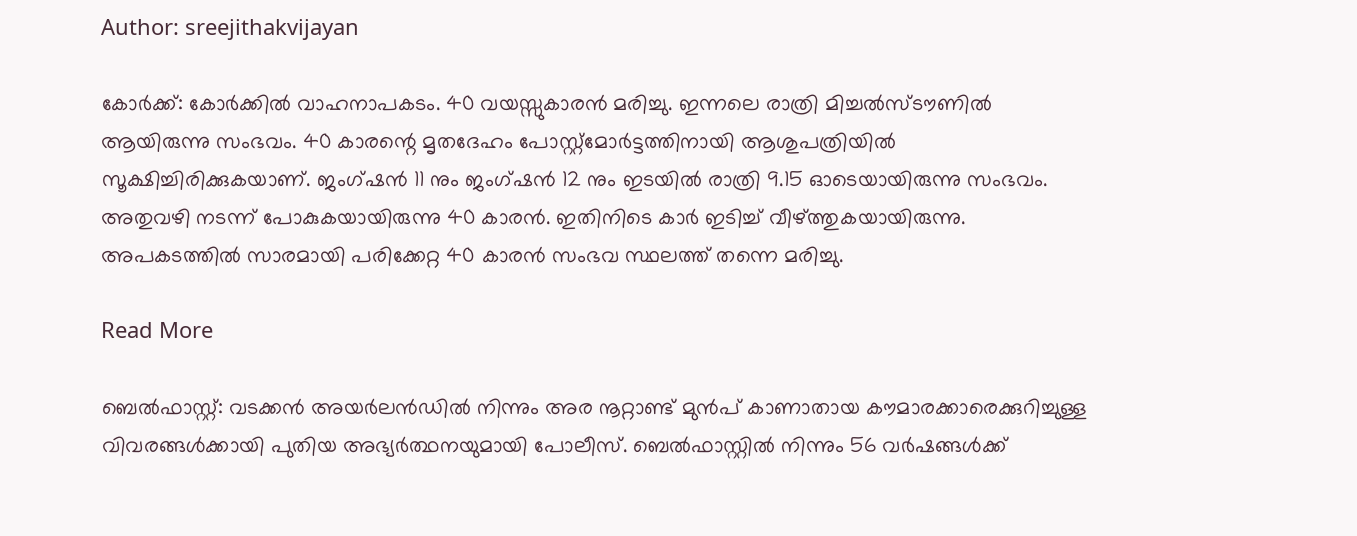Author: sreejithakvijayan

കോർക്ക്: കോർക്കിൽ വാഹനാപകടം. 40 വയസ്സുകാരൻ മരിച്ചു. ഇന്നലെ രാത്രി മിച്ചൽസ്ടൗണിൽ ആയിരുന്നു സംഭവം. 40 കാരന്റെ മൃതദേഹം പോസ്റ്റ്‌മോർട്ടത്തിനായി ആശുപത്രിയിൽ സൂക്ഷിച്ചിരിക്കുകയാണ്. ജംഗ്ഷൻ 11 നും ജംഗ്ഷൻ 12 നും ഇടയിൽ രാത്രി 9.15 ഓടെയായിരുന്നു സംഭവം. അതുവഴി നടന്ന് പോകുകയായിരുന്നു 40 കാരൻ. ഇതിനിടെ കാർ ഇടിച്ച് വീഴ്ത്തുകയായിരുന്നു. അപകടത്തിൽ സാരമായി പരിക്കേറ്റ 40 കാരൻ സംഭവ സ്ഥലത്ത് തന്നെ മരിച്ചു.

Read More

ബെൽഫാസ്റ്റ്: വടക്കൻ അയർലൻഡിൽ നിന്നും അര നൂറ്റാണ്ട് മുൻപ് കാണാതായ കൗമാരക്കാരെക്കുറിച്ചുള്ള വിവരങ്ങൾക്കായി പുതിയ അഭ്യർത്ഥനയുമായി പോലീസ്. ബെൽഫാസ്റ്റിൽ നിന്നും 56 വർഷങ്ങൾക്ക്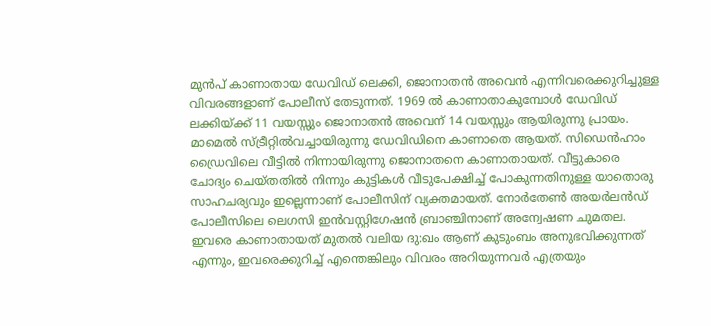മുൻപ് കാണാതായ ഡേവിഡ് ലെക്കി, ജൊനാതൻ അവെൻ എന്നിവരെക്കുറിച്ചുള്ള വിവരങ്ങളാണ് പോലീസ് തേടുന്നത്. 1969 ൽ കാണാതാകുമ്പോൾ ഡേവിഡ് ലക്കിയ്ക്ക് 11 വയസ്സും ജൊനാതൻ അവെന് 14 വയസ്സും ആയിരുന്നു പ്രായം. മാമെൽ സ്ട്രീറ്റിൽവച്ചായിരുന്നു ഡേവിഡിനെ കാണാതെ ആയത്. സിഡെൻഹാം ഡ്രൈവിലെ വീട്ടിൽ നിന്നായിരുന്നു ജൊനാതനെ കാണാതായത്. വീട്ടുകാരെ ചോദ്യം ചെയ്തതിൽ നിന്നും കുട്ടികൾ വീടുപേക്ഷിച്ച് പോകുന്നതിനുള്ള യാതൊരു സാഹചര്യവും ഇല്ലെന്നാണ് പോലീസിന് വ്യക്തമായത്. നോർതേൺ അയർലൻഡ് പോലീസിലെ ലെഗസി ഇൻവസ്റ്റിഗേഷൻ ബ്രാഞ്ചിനാണ് അന്വേഷണ ചുമതല. ഇവരെ കാണാതായത് മുതൽ വലിയ ദു:ഖം ആണ് കുടുംബം അനുഭവിക്കുന്നത് എന്നും, ഇവരെക്കുറിച്ച് എന്തെങ്കിലും വിവരം അറിയുന്നവർ എത്രയും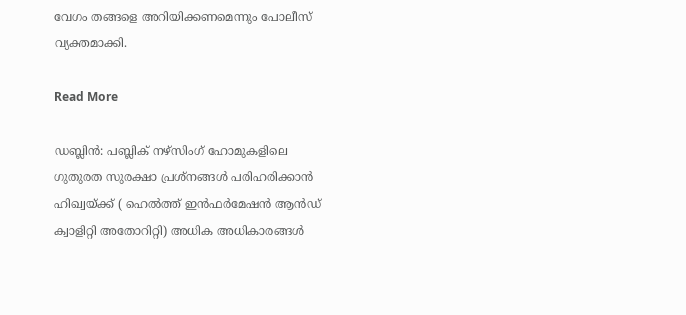വേഗം തങ്ങളെ അറിയിക്കണമെന്നും പോലീസ് വ്യക്തമാക്കി.

Read More

ഡബ്ലിൻ: പബ്ലിക് നഴ്‌സിംഗ് ഹോമുകളിലെ ഗുതുരത സുരക്ഷാ പ്രശ്‌നങ്ങൾ പരിഹരിക്കാൻ ഹിഖ്വയ്ക്ക് ( ഹെൽത്ത് ഇൻഫർമേഷൻ ആൻഡ് ക്വാളിറ്റി അതോറിറ്റി) അധിക അധികാരങ്ങൾ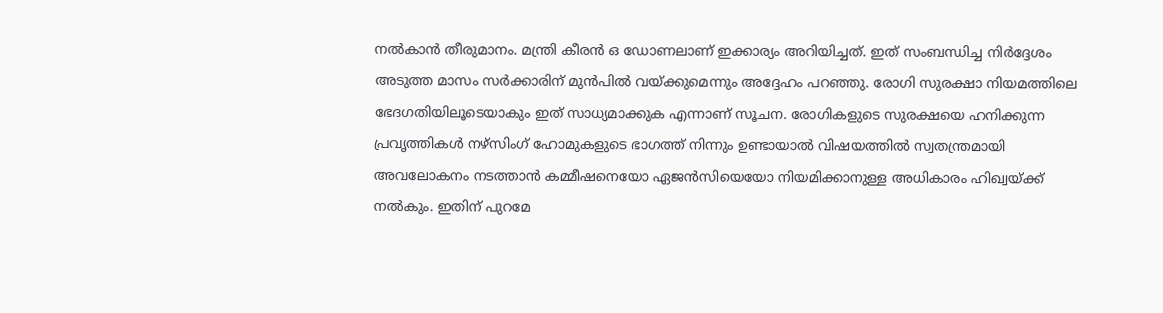നൽകാൻ തീരുമാനം. മന്ത്രി കീരൻ ഒ ഡോണലാണ് ഇക്കാര്യം അറിയിച്ചത്. ഇത് സംബന്ധിച്ച നിർദ്ദേശം അടുത്ത മാസം സർക്കാരിന് മുൻപിൽ വയ്ക്കുമെന്നും അദ്ദേഹം പറഞ്ഞു. രോഗി സുരക്ഷാ നിയമത്തിലെ ഭേദഗതിയിലൂടെയാകും ഇത് സാധ്യമാക്കുക എന്നാണ് സൂചന. രോഗികളുടെ സുരക്ഷയെ ഹനിക്കുന്ന പ്രവൃത്തികൾ നഴ്‌സിംഗ് ഹോമുകളുടെ ഭാഗത്ത് നിന്നും ഉണ്ടായാൽ വിഷയത്തിൽ സ്വതന്ത്രമായി അവലോകനം നടത്താൻ കമ്മീഷനെയോ ഏജൻസിയെയോ നിയമിക്കാനുള്ള അധികാരം ഹിഖ്വയ്ക്ക് നൽകും. ഇതിന് പുറമേ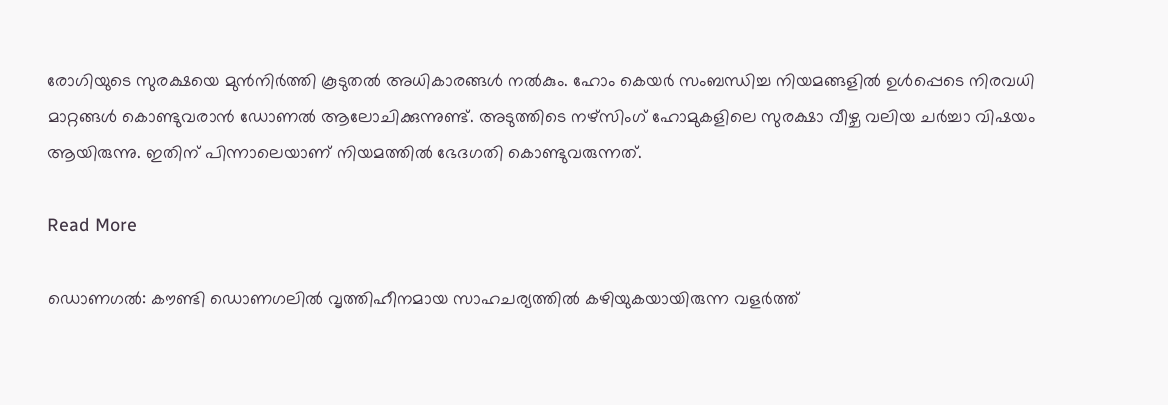രോഗിയുടെ സുരക്ഷയെ മുൻനിർത്തി കൂടുതൽ അധികാരങ്ങൾ നൽകും. ഹോം കെയർ സംബന്ധിച്ച നിയമങ്ങളിൽ ഉൾപ്പെടെ നിരവധി മാറ്റങ്ങൾ കൊണ്ടുവരാൻ ഡോണൽ ആലോചിക്കുന്നുണ്ട്. അടുത്തിടെ നഴ്‌സിംഗ് ഹോമുകളിലെ സുരക്ഷാ വീഴ്ച വലിയ ചർച്ചാ വിഷയം ആയിരുന്നു. ഇതിന് പിന്നാലെയാണ് നിയമത്തിൽ ഭേദഗതി കൊണ്ടുവരുന്നത്.

Read More

ഡൊണഗൽ: കൗണ്ടി ഡൊണഗലിൽ വൃത്തിഹീനമായ സാഹചര്യത്തിൽ കഴിയുകയായിരുന്ന വളർത്ത്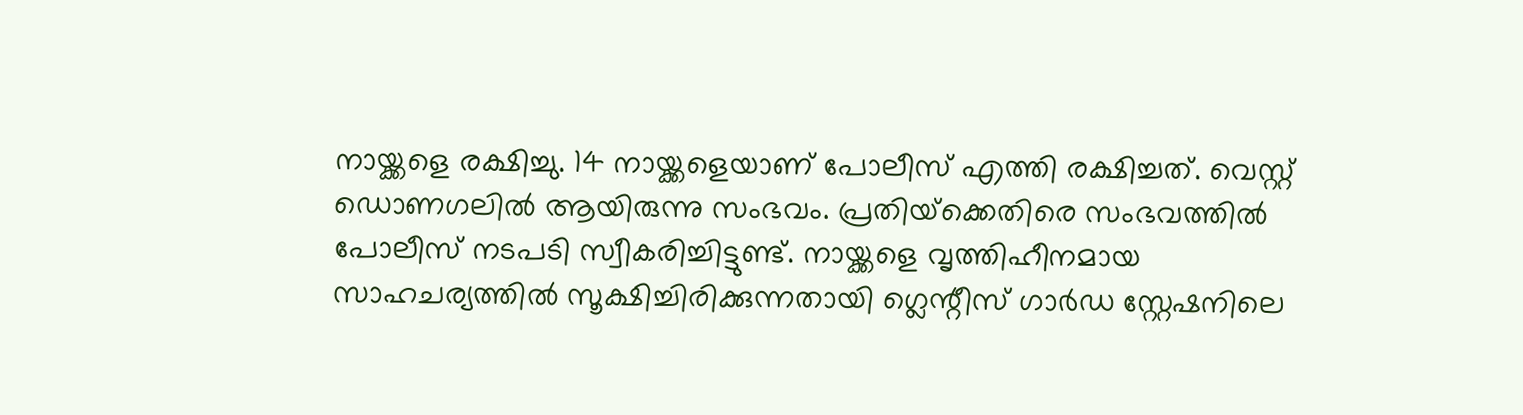നായ്ക്കളെ രക്ഷിച്ചു. 14 നായ്ക്കളെയാണ് പോലീസ് എത്തി രക്ഷിച്ചത്. വെസ്റ്റ് ഡൊണഗലിൽ ആയിരുന്നു സംഭവം. പ്രതിയ്‌ക്കെതിരെ സംഭവത്തിൽ പോലീസ് നടപടി സ്വീകരിച്ചിട്ടുണ്ട്. നായ്ക്കളെ വൃത്തിഹീനമായ സാഹചര്യത്തിൽ സൂക്ഷിച്ചിരിക്കുന്നതായി ഗ്ലെന്റീസ് ഗാർഡ സ്റ്റേഷനിലെ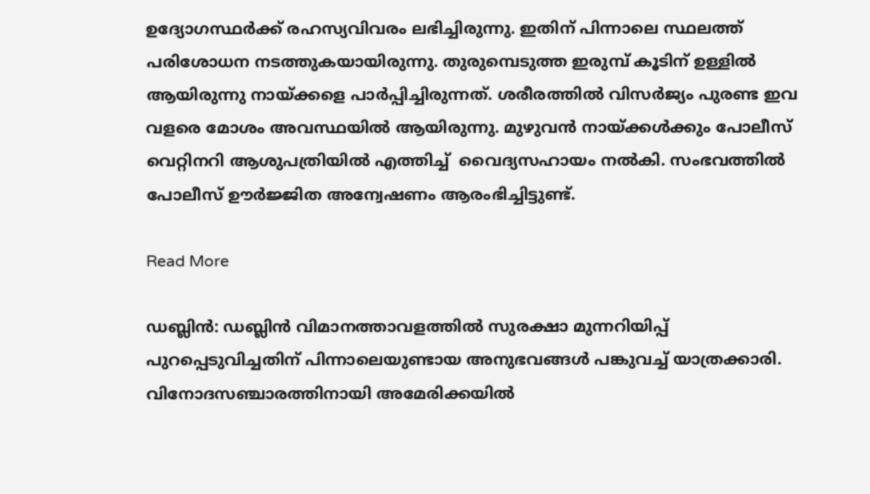ഉദ്യോഗസ്ഥർക്ക് രഹസ്യവിവരം ലഭിച്ചിരുന്നു. ഇതിന് പിന്നാലെ സ്ഥലത്ത് പരിശോധന നടത്തുകയായിരുന്നു. തുരുമ്പെടുത്ത ഇരുമ്പ് കൂടിന് ഉള്ളിൽ ആയിരുന്നു നായ്ക്കളെ പാർപ്പിച്ചിരുന്നത്. ശരീരത്തിൽ വിസർജ്യം പുരണ്ട ഇവ വളരെ മോശം അവസ്ഥയിൽ ആയിരുന്നു. മുഴുവൻ നായ്ക്കൾക്കും പോലീസ് വെറ്റിനറി ആശുപത്രിയിൽ എത്തിച്ച്  വൈദ്യസഹായം നൽകി. സംഭവത്തിൽ പോലീസ് ഊർജ്ജിത അന്വേഷണം ആരംഭിച്ചിട്ടുണ്ട്.

Read More

ഡബ്ലിൻ: ഡബ്ലിൻ വിമാനത്താവളത്തിൽ സുരക്ഷാ മുന്നറിയിപ്പ് പുറപ്പെടുവിച്ചതിന് പിന്നാലെയുണ്ടായ അനുഭവങ്ങൾ പങ്കുവച്ച് യാത്രക്കാരി. വിനോദസഞ്ചാരത്തിനായി അമേരിക്കയിൽ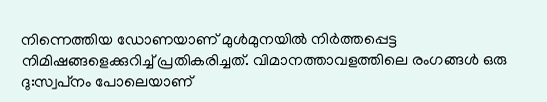നിന്നെത്തിയ ഡോണയാണ് മുൾമുനയിൽ നിർത്തപ്പെട്ട നിമിഷങ്ങളെക്കുറിച്ച് പ്രതികരിച്ചത്. വിമാനത്താവളത്തിലെ രംഗങ്ങൾ ഒരു ദു:സ്വപ്‌നം പോലെയാണ്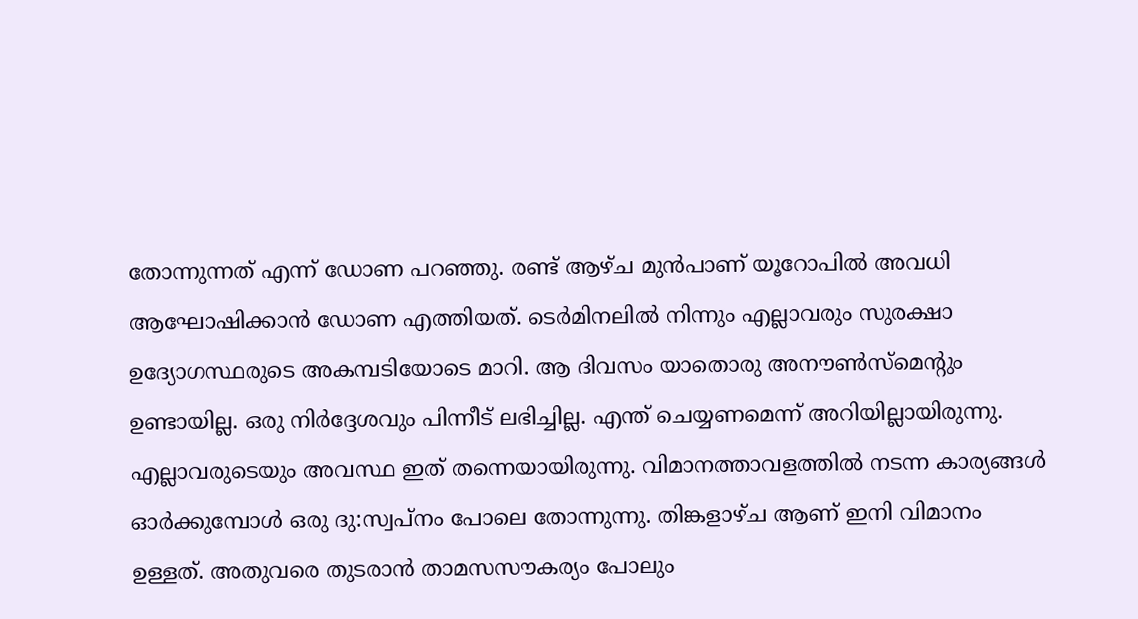തോന്നുന്നത് എന്ന് ഡോണ പറഞ്ഞു. രണ്ട് ആഴ്ച മുൻപാണ് യൂറോപിൽ അവധി ആഘോഷിക്കാൻ ഡോണ എത്തിയത്. ടെർമിനലിൽ നിന്നും എല്ലാവരും സുരക്ഷാ ഉദ്യോഗസ്ഥരുടെ അകമ്പടിയോടെ മാറി. ആ ദിവസം യാതൊരു അനൗൺസ്‌മെന്റും ഉണ്ടായില്ല. ഒരു നിർദ്ദേശവും പിന്നീട് ലഭിച്ചില്ല. എന്ത് ചെയ്യണമെന്ന് അറിയില്ലായിരുന്നു. എല്ലാവരുടെയും അവസ്ഥ ഇത് തന്നെയായിരുന്നു. വിമാനത്താവളത്തിൽ നടന്ന കാര്യങ്ങൾ ഓർക്കുമ്പോൾ ഒരു ദു:സ്വപ്‌നം പോലെ തോന്നുന്നു. തിങ്കളാഴ്ച ആണ് ഇനി വിമാനം ഉള്ളത്. അതുവരെ തുടരാൻ താമസസൗകര്യം പോലും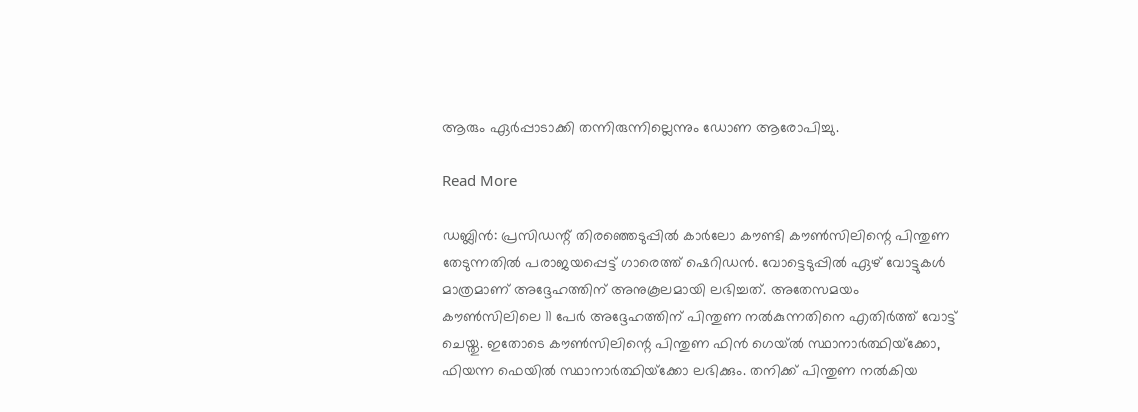ആരും ഏർപ്പാടാക്കി തന്നിരുന്നില്ലെന്നും ഡോണ ആരോപിച്ചു.

Read More

ഡബ്ലിൻ: പ്രസിഡന്റ് തിരഞ്ഞെടുപ്പിൽ കാർലോ കൗണ്ടി കൗൺസിലിന്റെ പിന്തുണ തേടുന്നതിൽ പരാജയപ്പെട്ട് ഗാരെത്ത് ഷെറിഡൻ. വോട്ടെടുപ്പിൽ ഏഴ് വോട്ടുകൾ മാത്രമാണ് അദ്ദേഹത്തിന് അനുകൂലമായി ലഭിച്ചത്. അതേസമയം കൗൺസിലിലെ 11 പേർ അദ്ദേഹത്തിന് പിന്തുണ നൽകുന്നതിനെ എതിർത്ത് വോട്ട് ചെയ്തു. ഇതോടെ കൗൺസിലിന്റെ പിന്തുണ ഫിൻ ഗെയ്ൽ സ്ഥാനാർത്ഥിയ്‌ക്കോ, ഫിയന്ന ഫെയിൽ സ്ഥാനാർത്ഥിയ്‌ക്കോ ലഭിക്കും. തനിക്ക് പിന്തുണ നൽകിയ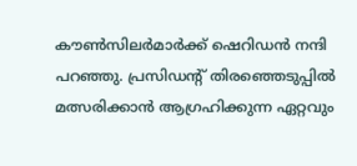കൗൺസിലർമാർക്ക് ഷെറിഡൻ നന്ദി പറഞ്ഞു. പ്രസിഡന്റ് തിരഞ്ഞെടുപ്പിൽ മത്സരിക്കാൻ ആഗ്രഹിക്കുന്ന ഏറ്റവും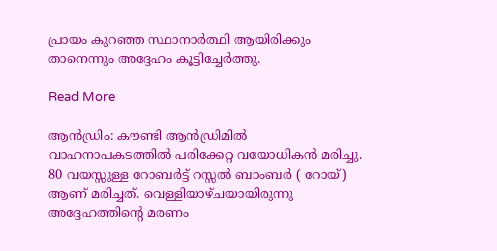പ്രായം കുറഞ്ഞ സ്ഥാനാർത്ഥി ആയിരിക്കും താനെന്നും അദ്ദേഹം കൂട്ടിച്ചേർത്തു.

Read More

ആൻഡ്രിം: കൗണ്ടി ആൻഡ്രിമിൽ വാഹനാപകടത്തിൽ പരിക്കേറ്റ വയോധികൻ മരിച്ചു. 80 വയസ്സുള്ള റോബർട്ട് റസ്സൽ ബാംബർ ( റോയ്) ആണ് മരിച്ചത്. വെള്ളിയാഴ്ചയായിരുന്നു അദ്ദേഹത്തിന്റെ മരണം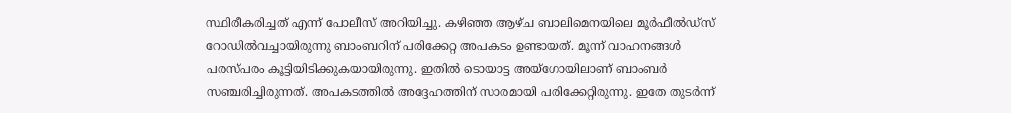സ്ഥിരീകരിച്ചത് എന്ന് പോലീസ് അറിയിച്ചു. കഴിഞ്ഞ ആഴ്ച ബാലിമെനയിലെ മൂർഫീൽഡ്‌സ് റോഡിൽവച്ചായിരുന്നു ബാംബറിന് പരിക്കേറ്റ അപകടം ഉണ്ടായത്. മൂന്ന് വാഹനങ്ങൾ പരസ്പരം കൂട്ടിയിടിക്കുകയായിരുന്നു. ഇതിൽ ടൊയാട്ട അയ്‌ഗോയിലാണ് ബാംബർ സഞ്ചരിച്ചിരുന്നത്. അപകടത്തിൽ അദ്ദേഹത്തിന് സാരമായി പരിക്കേറ്റിരുന്നു. ഇതേ തുടർന്ന്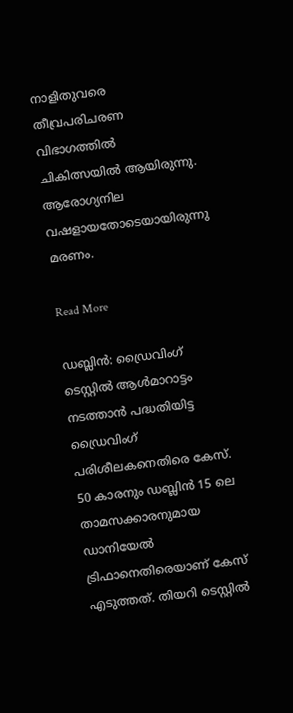നാളിതുവരെ തീവ്രപരിചരണ വിഭാഗത്തിൽ ചികിത്സയിൽ ആയിരുന്നു. ആരോഗ്യനില വഷളായതോടെയായിരുന്നു മരണം.

Read More

ഡബ്ലിൻ: ഡ്രൈവിംഗ് ടെസ്റ്റിൽ ആൾമാറാട്ടം നടത്താൻ പദ്ധതിയിട്ട ഡ്രൈവിംഗ് പരിശീലകനെതിരെ കേസ്. 50 കാരനും ഡബ്ലിൻ 15 ലെ താമസക്കാരനുമായ ഡാനിയേൽ ട്രിഫാനെതിരെയാണ് കേസ് എടുത്തത്. തിയറി ടെസ്റ്റിൽ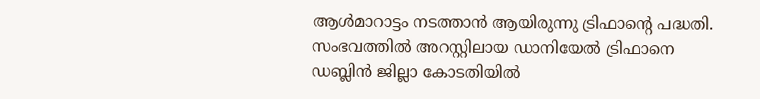ആൾമാറാട്ടം നടത്താൻ ആയിരുന്നു ട്രിഫാന്റെ പദ്ധതി. സംഭവത്തിൽ അറസ്റ്റിലായ ഡാനിയേൽ ട്രിഫാനെ ഡബ്ലിൻ ജില്ലാ കോടതിയിൽ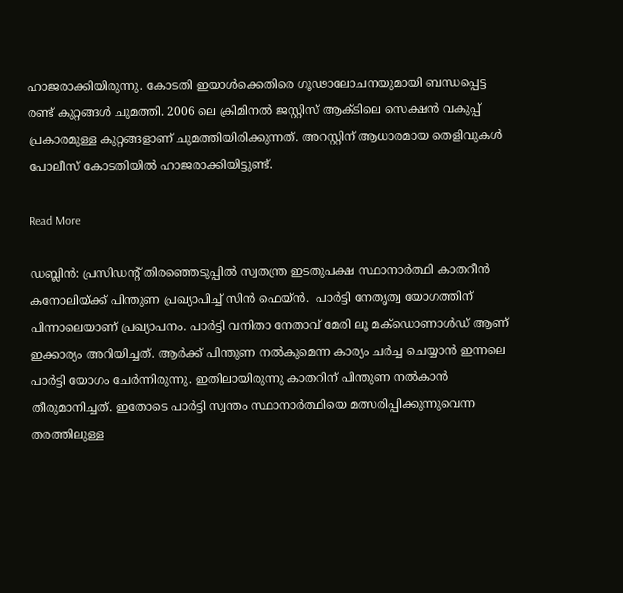ഹാജരാക്കിയിരുന്നു. കോടതി ഇയാൾക്കെതിരെ ഗൂഢാലോചനയുമായി ബന്ധപ്പെട്ട രണ്ട് കുറ്റങ്ങൾ ചുമത്തി. 2006 ലെ ക്രിമിനൽ ജസ്റ്റിസ് ആക്ടിലെ സെക്ഷൻ വകുപ്പ് പ്രകാരമുള്ള കുറ്റങ്ങളാണ് ചുമത്തിയിരിക്കുന്നത്. അറസ്റ്റിന് ആധാരമായ തെളിവുകൾ പോലീസ് കോടതിയിൽ ഹാജരാക്കിയിട്ടുണ്ട്.

Read More

ഡബ്ലിൻ: പ്രസിഡന്റ് തിരഞ്ഞെടുപ്പിൽ സ്വതന്ത്ര ഇടതുപക്ഷ സ്ഥാനാർത്ഥി കാതറീൻ കനോലിയ്ക്ക് പിന്തുണ പ്രഖ്യാപിച്ച് സിൻ ഫെയ്ൻ.  പാർട്ടി നേതൃത്വ യോഗത്തിന് പിന്നാലെയാണ് പ്രഖ്യാപനം. പാർട്ടി വനിതാ നേതാവ് മേരി ലൂ മക്‌ഡൊണാൾഡ് ആണ് ഇക്കാര്യം അറിയിച്ചത്. ആർക്ക് പിന്തുണ നൽകുമെന്ന കാര്യം ചർച്ച ചെയ്യാൻ ഇന്നലെ പാർട്ടി യോഗം ചേർന്നിരുന്നു. ഇതിലായിരുന്നു കാതറിന് പിന്തുണ നൽകാൻ തീരുമാനിച്ചത്. ഇതോടെ പാർട്ടി സ്വന്തം സ്ഥാനാർത്ഥിയെ മത്സരിപ്പിക്കുന്നുവെന്ന തരത്തിലുള്ള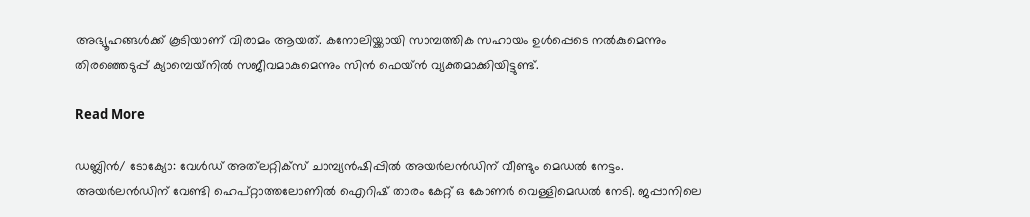അഭ്യൂഹങ്ങൾക്ക് കൂടിയാണ് വിരാമം ആയത്. കനോലിയ്ക്കായി സാമ്പത്തിക സഹായം ഉൾപ്പെടെ നൽകുമെന്നും തിരഞ്ഞെടുപ്പ് ക്യാമ്പെയ്‌നിൽ സജീവമാകുമെന്നും സിൻ ഫെയ്ൻ വ്യക്തമാക്കിയിട്ടുണ്ട്.

Read More

ഡബ്ലിൻ/ ടോക്യോ: വേൾഡ് അത്‌ലറ്റിക്‌സ് ചാമ്പ്യൻഷിപ്പിൽ അയർലൻഡിന് വീണ്ടും മെഡൽ നേട്ടം. അയർലൻഡിന് വേണ്ടി ഹെപ്റ്റാത്തലോണിൽ ഐറിഷ് താരം കേറ്റ് ഒ കോണർ വെള്ളിമെഡൽ നേടി. ജപ്പാനിലെ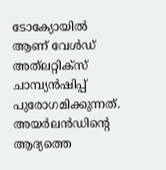ടോക്യോയിൽ ആണ് വേൾഡ് അത്‌ലറ്റിക്‌സ് ചാമ്പ്യൻഷിപ്പ് പുരോഗമിക്കുന്നത്. അയർലൻഡിന്റെ ആദ്യത്തെ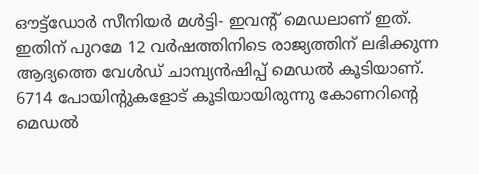ഔട്ട്‌ഡോർ സീനിയർ മൾട്ടി- ഇവന്റ് മെഡലാണ് ഇത്. ഇതിന് പുറമേ 12 വർഷത്തിനിടെ രാജ്യത്തിന് ലഭിക്കുന്ന ആദ്യത്തെ വേൾഡ് ചാമ്പ്യൻഷിപ്പ് മെഡൽ കൂടിയാണ്. 6714 പോയിന്റുകളോട് കൂടിയായിരുന്നു കോണറിന്റെ മെഡൽ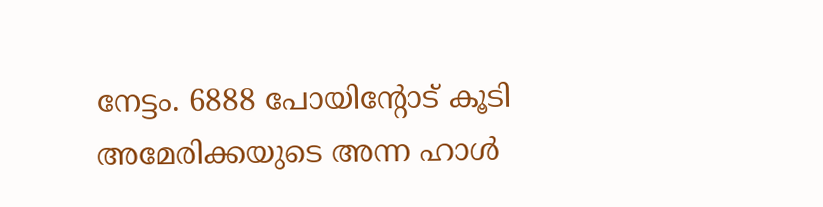നേട്ടം. 6888 പോയിന്റോട് കൂടി അമേരിക്കയുടെ അന്ന ഹാൾ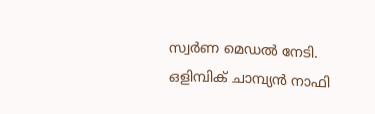സ്വർണ മെഡൽ നേടി. ഒളിമ്പിക് ചാമ്പ്യൻ നാഫി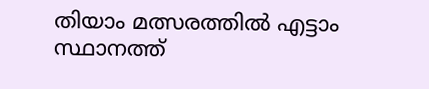തിയാം മത്സരത്തിൽ എട്ടാം സ്ഥാനത്ത്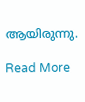ആയിരുന്നു.

Read More